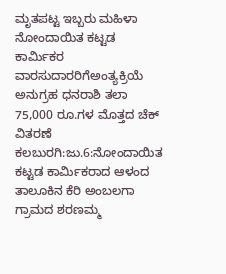ಮೃತಪಟ್ಟ ಇಬ್ಬರು ಮಹಿಳಾ ನೋಂದಾಯಿತ ಕಟ್ಟಡ ಕಾರ್ಮಿಕರ ವಾರಸುದಾರರಿಗೆಅಂತ್ಯಕ್ರಿಯೆ ಅನುಗ್ರಹ ಧನರಾಶಿ ತಲಾ 75,000 ರೂ.ಗಳ ಮೊತ್ತದ ಚೆಕ್ ವಿತರಣೆ
ಕಲಬುರಗಿ:ಜು.6:ನೋಂದಾಯಿತ ಕಟ್ಟಡ ಕಾರ್ಮಿಕರಾದ ಆಳಂದ ತಾಲೂಕಿನ ಕೆರಿ ಅಂಬಲಗಾ ಗ್ರಾಮದ ಶರಣಮ್ಮ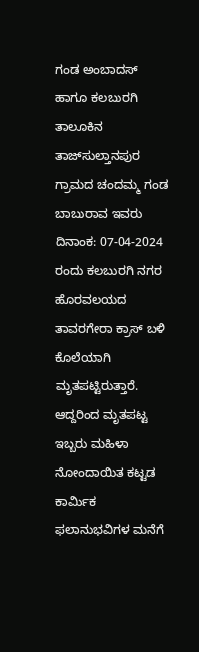ಗಂಡ ಅಂಬಾದಸ್ ಹಾಗೂ ಕಲಬುರಗಿ ತಾಲೂಕಿನ ತಾಜ್‍ಸುಲ್ತಾನಪುರ ಗ್ರಾಮದ ಚಂದಮ್ಮ ಗಂಡ ಬಾಬುರಾವ ಇವರು ದಿನಾಂಕ: 07-04-2024 ರಂದು ಕಲಬುರಗಿ ನಗರ ಹೊರವಲಯದ ತಾವರಗೇರಾ ಕ್ರಾಸ್ ಬಳಿ ಕೊಲೆಯಾಗಿ ಮೃತಪಟ್ಟಿರುತ್ತಾರೆ. ಆದ್ದರಿಂದ ಮೃತಪಟ್ಟ ಇಬ್ಬರು ಮಹಿಳಾ ನೋಂದಾಯಿತ ಕಟ್ಟಡ ಕಾರ್ಮಿಕ ಫಲಾನುಭವಿಗಳ ಮನೆಗೆ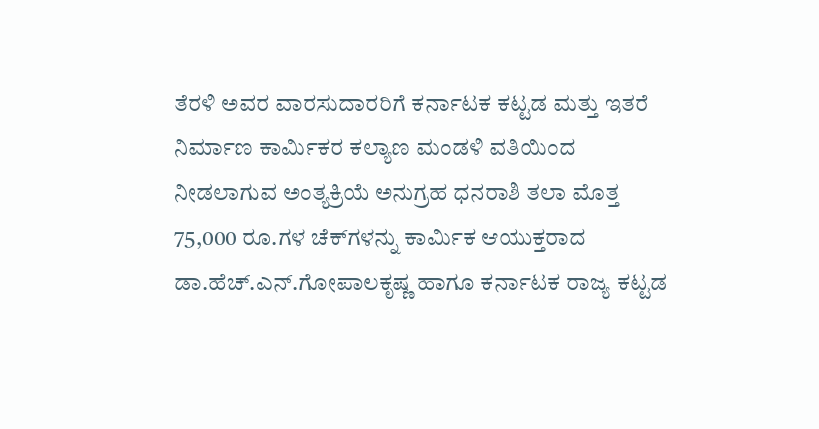ತೆರಳಿ ಅವರ ವಾರಸುದಾರರಿಗೆ ಕರ್ನಾಟಕ ಕಟ್ಟಡ ಮತ್ತು ಇತರೆ ನಿರ್ಮಾಣ ಕಾರ್ಮಿಕರ ಕಲ್ಯಾಣ ಮಂಡಳಿ ವತಿಯಿಂದ ನೀಡಲಾಗುವ ಅಂತ್ಯಕ್ರಿಯೆ ಅನುಗ್ರಹ ಧನರಾಶಿ ತಲಾ ಮೊತ್ತ 75,000 ರೂ.ಗಳ ಚೆಕ್‍ಗಳನ್ನು ಕಾರ್ಮಿಕ ಆಯುಕ್ತರಾದ ಡಾ.ಹೆಚ್.ಎನ್.ಗೋಪಾಲಕೃಷ್ಣ ಹಾಗೂ ಕರ್ನಾಟಕ ರಾಜ್ಯ ಕಟ್ಟಡ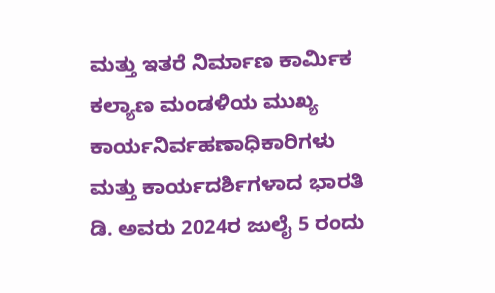ಮತ್ತು ಇತರೆ ನಿರ್ಮಾಣ ಕಾರ್ಮಿಕ ಕಲ್ಯಾಣ ಮಂಡಳಿಯ ಮುಖ್ಯ ಕಾರ್ಯನಿರ್ವಹಣಾಧಿಕಾರಿಗಳು ಮತ್ತು ಕಾರ್ಯದರ್ಶಿಗಳಾದ ಭಾರತಿ ಡಿ. ಅವರು 2024ರ ಜುಲೈ 5 ರಂದು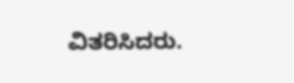ವಿತರಿಸಿದರು.